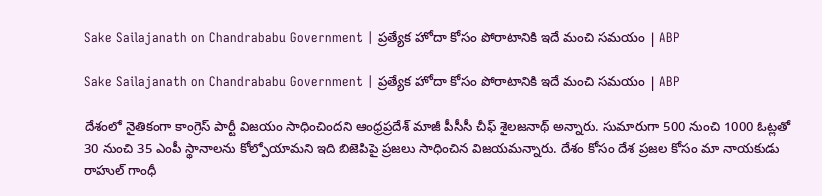Sake Sailajanath on Chandrababu Government | ప్రత్యేక హోదా కోసం పోరాటానికి ఇదే మంచి సమయం | ABP

Sake Sailajanath on Chandrababu Government | ప్రత్యేక హోదా కోసం పోరాటానికి ఇదే మంచి సమయం | ABP

దేశంలో నైతికంగా కాంగ్రెస్ పార్టీ విజయం సాధించిందని ఆంధ్రప్రదేశ్ మాజీ పీసీసీ చీఫ్ శైలజనాథ్ అన్నారు. సుమారుగా 500 నుంచి 1000 ఓట్లతో 30 నుంచి 35 ఎంపీ స్థానాలను కోల్పోయామని ఇది బిజెపిపై ప్రజలు సాధించిన విజయమన్నారు. దేశం కోసం దేశ ప్రజల కోసం మా నాయకుడు రాహుల్ గాంధీ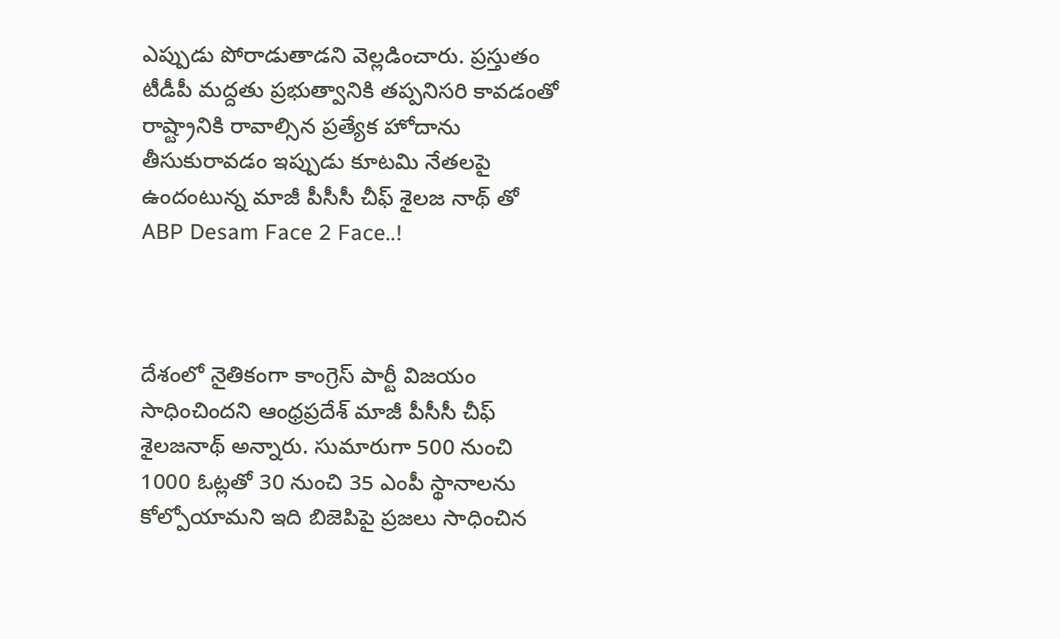ఎప్పుడు పోరాడుతాడని వెల్లడించారు. ప్రస్తుతం టీడీపీ మద్దతు ప్రభుత్వానికి తప్పనిసరి కావడంతో రాష్ట్రానికి రావాల్సిన ప్రత్యేక హోదాను తీసుకురావడం ఇప్పుడు కూటమి నేతలపై ఉందంటున్న మాజీ పీసీసీ చీఫ్ శైలజ నాథ్ తో ABP Desam Face 2 Face..!



దేశంలో నైతికంగా కాంగ్రెస్ పార్టీ విజయం సాధించిందని ఆంధ్రప్రదేశ్ మాజీ పీసీసీ చీఫ్ శైలజనాథ్ అన్నారు. సుమారుగా 500 నుంచి 1000 ఓట్లతో 30 నుంచి 35 ఎంపీ స్థానాలను కోల్పోయామని ఇది బిజెపిపై ప్రజలు సాధించిన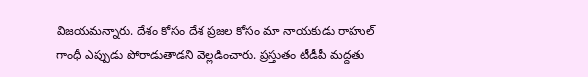విజయమన్నారు. దేశం కోసం దేశ ప్రజల కోసం మా నాయకుడు రాహుల్ గాంధీ ఎప్పుడు పోరాడుతాడని వెల్లడించారు. ప్రస్తుతం టీడీపీ మద్దతు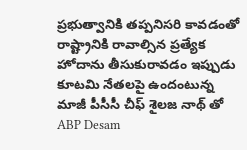ప్రభుత్వానికి తప్పనిసరి కావడంతో రాష్ట్రానికి రావాల్సిన ప్రత్యేక హోదాను తీసుకురావడం ఇప్పుడు కూటమి నేతలపై ఉందంటున్న మాజీ పీసీసీ చీఫ్ శైలజ నాథ్ తో ABP Desam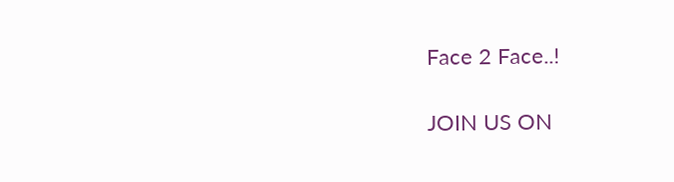Face 2 Face..!

JOIN US ON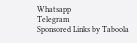Whatsapp
Telegram
Sponsored Links by Taboola